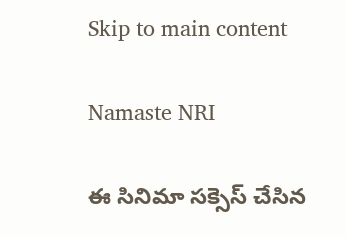Skip to main content

Namaste NRI

ఈ సినిమా సక్సెస్‌ చేసిన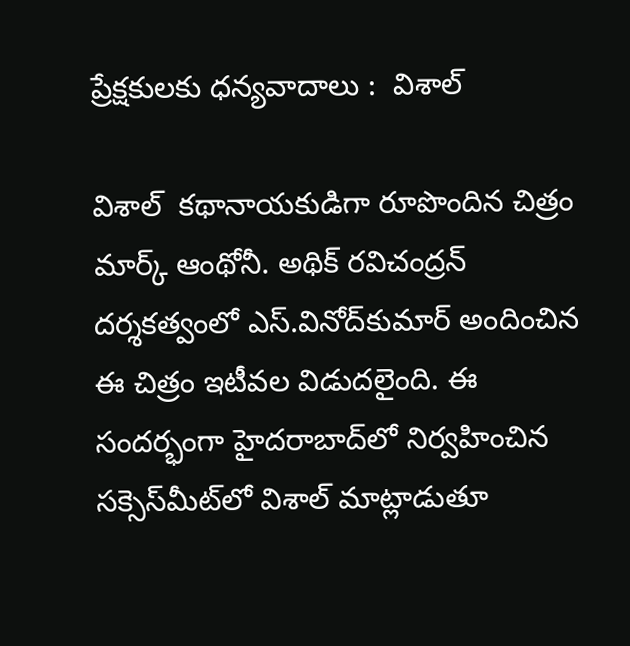ప్రేక్షకులకు ధన్యవాదాలు :  విశాల్‌

విశాల్‌  కథానాయకుడిగా రూపొందిన చిత్రం మార్క్‌ ఆంథోనీ. అథిక్‌ రవిచంద్రన్‌ దర్శకత్వంలో ఎస్‌.వినోద్‌కుమార్‌ అందించిన ఈ చిత్రం ఇటీవల విడుదలైంది. ఈ సందర్భంగా హైదరాబాద్‌లో నిర్వహించిన సక్సెస్‌మీట్‌లో విశాల్‌ మాట్లాడుతూ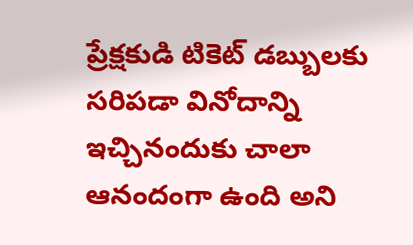ప్రేక్షకుడి టికెట్‌ డబ్బులకు సరిపడా వినోదాన్ని ఇచ్చినందుకు చాలా ఆనందంగా ఉంది అని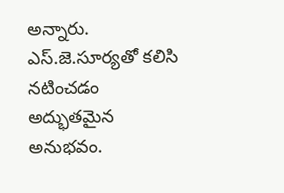అన్నారు. ఎస్‌.జె.సూర్యతో కలిసి నటించడం అద్భుతమైన అనుభవం.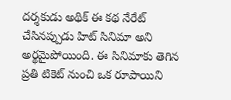దర్శకుడు అథిక్‌ ఈ కథ నేరేట్‌ చేసినప్పుడు హిట్‌ సినిమా అని అర్థమైపోయింది. ఈ సినిమాకు తెగిన ప్రతి టికెట్‌ నుంచి ఒక రూపాయిని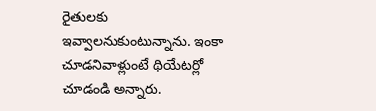రైతులకు ఇవ్వాలనుకుంటున్నాను. ఇంకా చూడనివాళ్లుంటే థియేటర్లో చూడండి అన్నారు.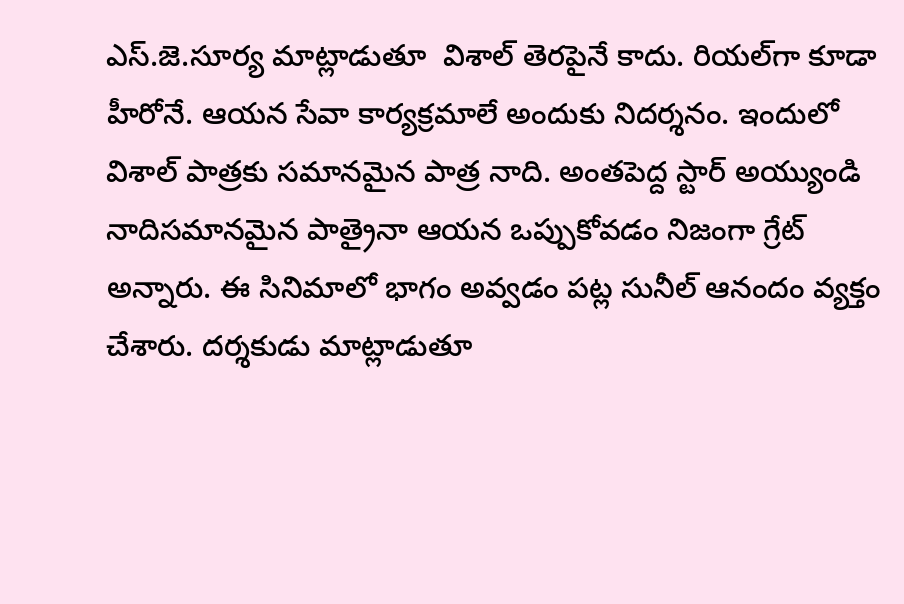ఎస్‌.జె.సూర్య మాట్లాడుతూ  విశాల్‌ తెరపైనే కాదు. రియల్‌గా కూడా హీరోనే. ఆయన సేవా కార్యక్రమాలే అందుకు నిదర్శనం. ఇందులో విశాల్‌ పాత్రకు సమానమైన పాత్ర నాది. అంతపెద్ద స్టార్‌ అయ్యుండి నాదిసమానమైన పాత్రైనా ఆయన ఒప్పుకోవడం నిజంగా గ్రేట్‌  అన్నారు. ఈ సినిమాలో భాగం అవ్వడం పట్ల సునీల్‌ ఆనందం వ్యక్తం చేశారు. దర్శకుడు మాట్లాడుతూ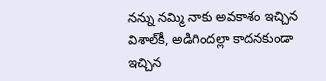నన్ను నమ్మి నాకు అవకాశం ఇచ్చిన విశాల్‌కీ, అడిగిందల్లా కాదనకుండా ఇచ్చిన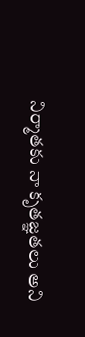నిర్మాతకు నా కృతజ్ఞతలు అని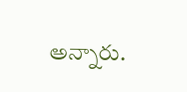అన్నారు.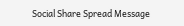Social Share Spread Message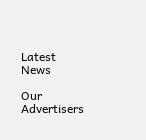Latest News

Our Advertisers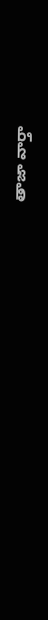తాజా వార్తా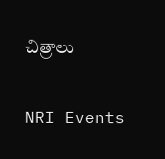చిత్రాలు

NRI Events